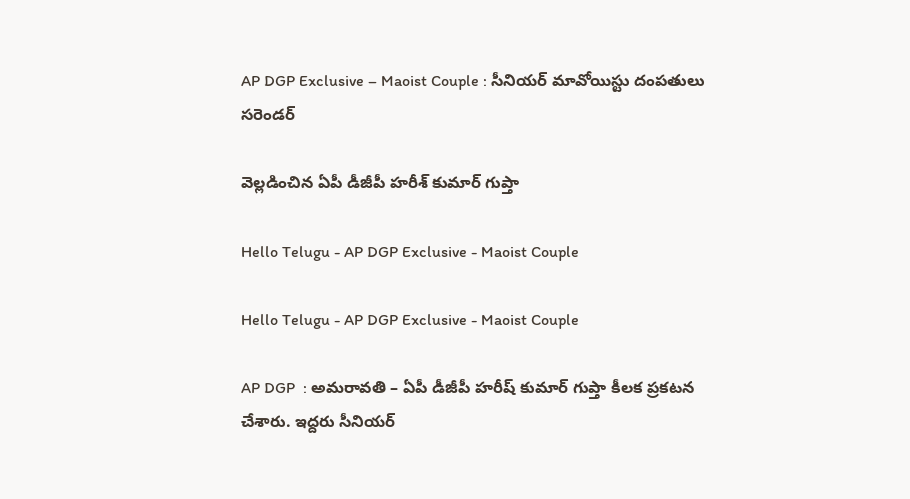AP DGP Exclusive – Maoist Couple : సీనియ‌ర్ మావోయిస్టు దంప‌తులు స‌రెండ‌ర్

వెల్ల‌డించిన ఏపీ డీజీపీ హ‌రీశ్ కుమార్ గుప్తా

Hello Telugu - AP DGP Exclusive - Maoist Couple

Hello Telugu - AP DGP Exclusive - Maoist Couple

AP DGP  : అమ‌రావ‌తి – ఏపీ డీజీపీ హరీష్ కుమార్ గుప్తా కీల‌క ప్ర‌క‌ట‌న చేశారు. ఇద్దరు సీనియర్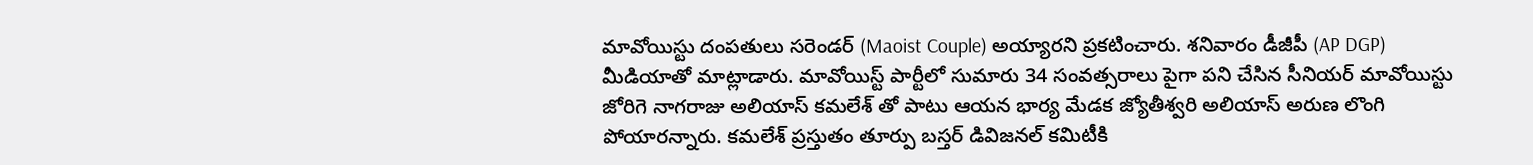మావోయిస్టు దంపతులు సరెండర్ (Maoist Couple) అయ్యారని ప్ర‌క‌టించారు. శ‌నివారం డీజీపీ (AP DGP) మీడియాతో మాట్లాడారు. మావోయిస్ట్ పార్టీలో సుమారు 34 సంవత్సరాలు పైగా పని చేసిన సీనియర్ మావోయిస్టు జోరిగె నాగరాజు అలియాస్ కమలేశ్ తో పాటు ఆయ‌న భార్య మేడక జ్యోతీశ్వరి అలియాస్ అరుణ లొంగి పోయార‌న్నారు. కమలేశ్ ప్రస్తుతం తూర్పు బస్తర్ డివిజనల్ కమిటీకి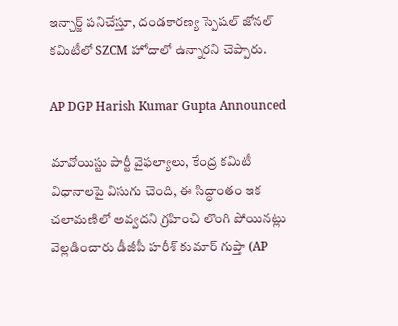ఇన్చార్జ్ పనిచేస్తూ, దండకారణ్య స్పెషల్ జోనల్ కమిటీలో SZCM హోదాలో ఉన్నారని చెప్పారు.

AP DGP Harish Kumar Gupta Announced

మావోయిస్టు పార్టీ వైఫల్యాలు, కేంద్ర కమిటీ విధానాలపై విసుగు చెంది, ఈ సిద్ధాంతం ఇక చలామణిలో అవ్వదని గ్రహించి లొంగి పోయినట్లు వెల్ల‌డించారు డీజీపీ హ‌రీశ్ కుమార్ గుప్తా (AP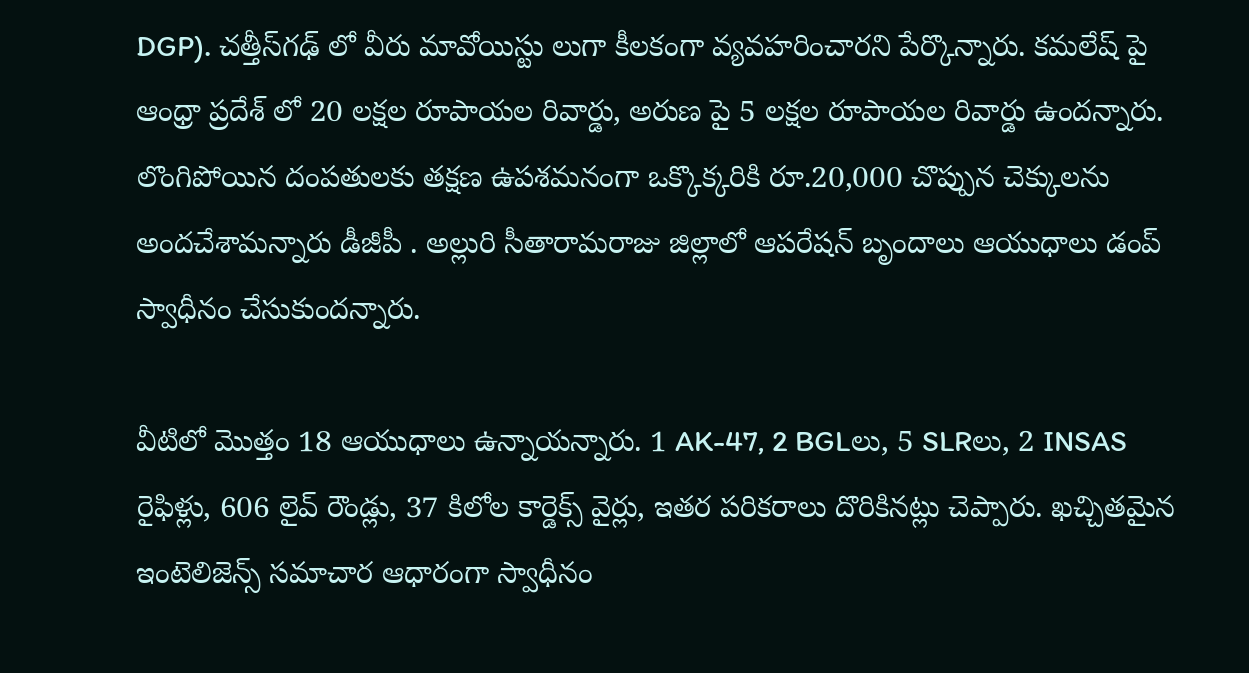DGP). చత్తీస్‌గఢ్ లో వీరు మావోయిస్టు లుగా కీలకంగా వ్యవహరించారని పేర్కొన్నారు. కమలేష్ పై ఆంధ్రా ప్రదేశ్ లో 20 లక్షల రూపాయల రివార్డు, అరుణ పై 5 లక్షల రూపాయల రివార్డు ఉంద‌న్నారు. లొంగిపోయిన దంపతులకు తక్షణ ఉపశమనంగా ఒక్కొక్కరికి రూ.20,000 చొప్పున చెక్కులను అందచేశామ‌న్నారు డీజీపీ . అల్లురి సీతారామరాజు జిల్లాలో ఆపరేషన్ బృందాలు ఆయుధాలు డంప్ స్వాధీనం చేసుకుందన్నారు.

వీటిలో మొత్తం 18 ఆయుధాలు ఉన్నాయన్నారు. 1 AK-47, 2 BGLలు, 5 SLRలు, 2 INSAS రైఫిళ్లు, 606 లైవ్ రౌండ్లు, 37 కిలోల కార్డెక్స్ వైర్లు, ఇతర పరికరాలు దొరికినట్లు చెప్పారు. ఖచ్చితమైన ఇంటెలిజెన్స్ సమాచార ఆధారంగా స్వాధీనం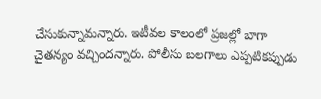చేసుకున్నామ‌న్నారు. ఇటీవల కాలంలో ప్రజల్లో బాగా చైతన్యం వచ్చిందన్నారు. పోలీసు బలగాలు ఎప్పటికప్పుడు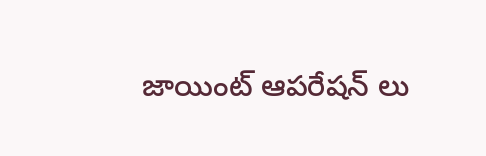జాయింట్ ఆపరేషన్ లు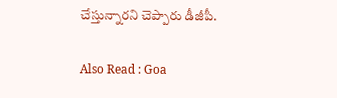చేస్తున్నారని చెప్పారు డీజీపీ.

Also Read : Goa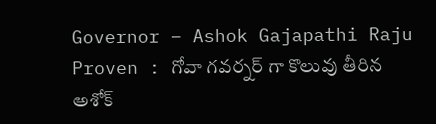Governor – Ashok Gajapathi Raju Proven : గోవా గ‌వ‌ర్న‌ర్ గా కొలువు తీరిన అశోక్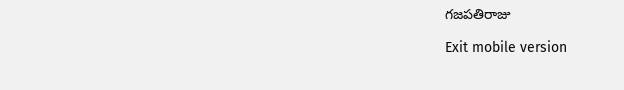గ‌జ‌ప‌తిరాజు

Exit mobile version